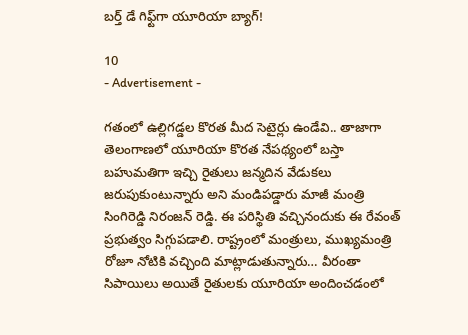బర్త్ డే గిఫ్ట్‌గా యూరియా బ్యాగ్!

10
- Advertisement -

గతంలో ఉల్లిగడ్డల కొరత మీద సెటైర్లు ఉండేవి.. తాజాగా తెలంగాణలో యూరియా కొరత నేపథ్యంలో బస్తా బహుమతిగా ఇచ్చి రైతులు జన్మదిన వేడుకలు జరుపుకుంటున్నారు అని మండిపడ్డారు మాజీ మంత్రి సింగిరెడ్డి నిరంజన్ రెడ్డి. ఈ పరిస్థితి వచ్చినందుకు ఈ రేవంత్ ప్రభుత్వం సిగ్గుపడాలి. రాష్ట్రంలో మంత్రులు, ముఖ్యమంత్రి రోజూ నోటికి వచ్చింది మాట్లాడుతున్నారు… వీరంతా సిపాయిలు అయితే రైతులకు యూరియా అందించడంలో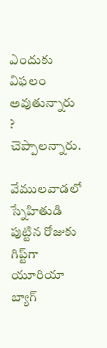ఎందుకు విఫలం అవుతున్నారు ? చెప్పాలన్నారు.

వేములవాడలో స్నేహితుడి పుట్టిన రోజుకు గిప్ట్‌గా యూరియా బ్యాగ్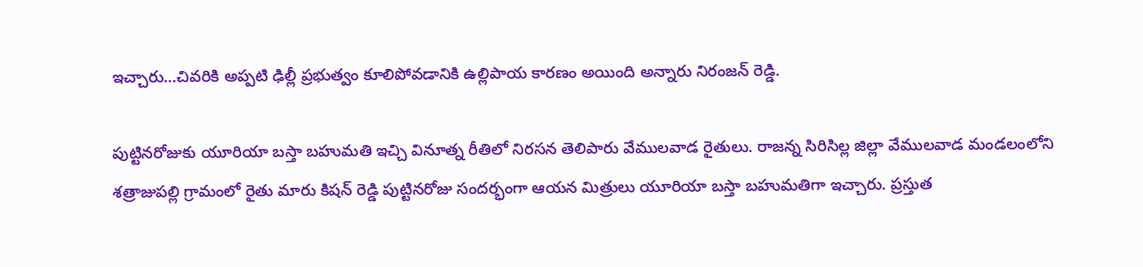ఇచ్చారు…చివరికి అప్పటి ఢిల్లీ ప్రభుత్వం కూలిపోవడానికి ఉల్లిపాయ కారణం అయింది అన్నారు నిరంజన్ రెడ్డి.

పుట్టినరోజుకు యూరియా బస్తా బహుమతి ఇచ్చి వినూత్న రీతిలో నిరసన తెలిపారు వేములవాడ రైతులు. రాజన్న సిరిసిల్ల జిల్లా వేములవాడ మండలంలోని శత్రాజుపల్లి గ్రామంలో రైతు మారు కిషన్ రెడ్డి పుట్టినరోజు సందర్భంగా ఆయన మిత్రులు యూరియా బస్తా బహుమతిగా ఇచ్చారు. ప్రస్తుత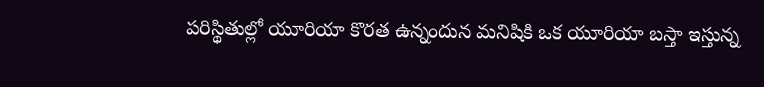పరిస్థితుల్లో యూరియా కొరత ఉన్నందున మనిషికి ఒక యూరియా బస్తా ఇస్తున్న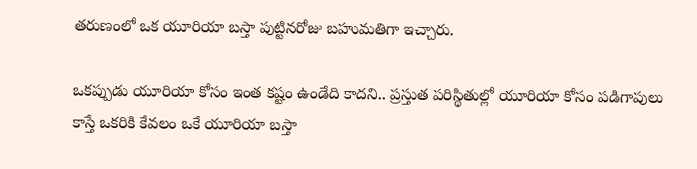తరుణంలో ఒక యూరియా బస్తా పుట్టినరోజు బహుమతిగా ఇచ్చారు.

ఒకప్పుడు యూరియా కోసం ఇంత కష్టం ఉండేది కాదని.. ప్రస్తుత పరిస్థితుల్లో యూరియా కోసం పడిగాపులు కాస్తే ఒకరికి కేవలం ఒకే యూరియా బస్తా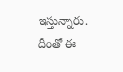ఇస్తున్నారు. దీంతో ఈ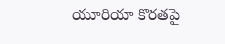యూరియా కొరతపై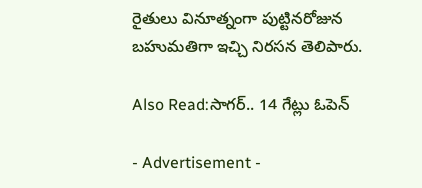రైతులు వినూత్నంగా పుట్టినరోజున బహుమతిగా ఇచ్చి నిరసన తెలిపారు.

Also Read:సాగర్.. 14 గేట్లు ఓపెన్

- Advertisement -